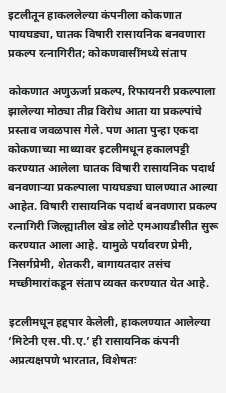इटलीतून हाकललेल्या कंपनीला कोकणात पायघड्या, घातक विषारी रासायनिक बनवणारा प्रकल्प रत्नागिरीत; कोकणवासींमध्ये संताप

कोकणात अणुऊर्जा प्रकल्प, रिफायनरी प्रकल्पाला झालेल्या मोठ्या तीव्र विरोध आता या प्रकल्पांचे प्रस्ताव जवळपास गेले. पण आता पुन्हा एकदा कोकणाच्या माथ्यावर इटलीमधून हकालपट्टी करण्यात आलेला घातक विषारी रासायनिक पदार्थ बनवणाऱ्या प्रकल्पाला पायघड्या घालण्यात आल्या आहेत. विषारी रासायनिक पदार्थ बनवणारा प्रकल्प रत्नागिरी जिल्ह्यातील खेड लोटे एमआयडीसीत सुरू करण्यात आला आहे. यामुळे पर्यावरण प्रेमी, निसर्गप्रेमी, शेतकरी, बागायतदार तसंच मच्छीमारांकडून संताप व्यक्त करण्यात येत आहे.

इटलीमधून हद्दपार केलेली, हाकलण्यात आलेल्या ‘मिटेनी एस.पी.ए.’ ही रासायनिक कंपनी अप्रत्यक्षपणे भारतात, विशेषतः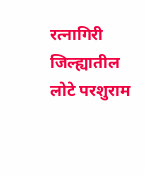रत्नागिरी जिल्ह्यातील लोटे परशुराम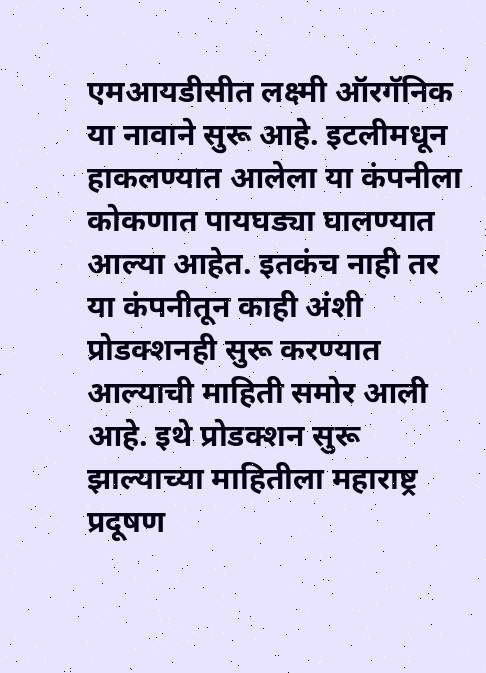एमआयडीसीत लक्ष्मी ऑरगॅनिक या नावाने सुरू आहे. इटलीमधून हाकलण्यात आलेला या कंपनीला कोकणात पायघड्या घालण्यात आल्या आहेत. इतकंच नाही तर या कंपनीतून काही अंशी प्रोडक्शनही सुरू करण्यात आल्याची माहिती समोर आली आहे. इथे प्रोडक्शन सुरू झाल्याच्या माहितीला महाराष्ट्र प्रदूषण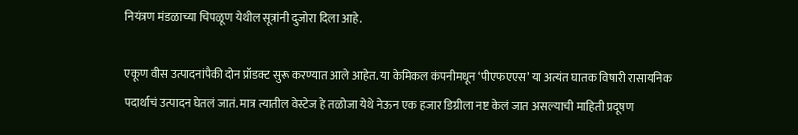नियंत्रण मंडळाच्या चिपळूण येथील सूत्रांनी दुजोरा दिला आहे.

एकूण वीस उत्पादनांपैकी दोन प्रॉडक्ट सुरू करण्यात आले आहेत. या केमिकल कंपनीमधून ‘पीएफएएस’ या अत्यंत घातक विषारी रासायनिक पदार्थाचं उत्पादन घेतलं जातं. मात्र त्यातील वेस्टेज हे तळोजा येथे नेऊन एक हजार डिग्रीला नष्ट केलं जात असल्याची माहिती प्रदूषण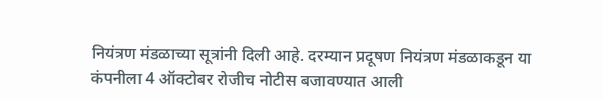नियंत्रण मंडळाच्या सूत्रांनी दिली आहे. दरम्यान प्रदूषण नियंत्रण मंडळाकडून या कंपनीला 4 ऑक्टोबर रोजीच नोटीस बजावण्यात आली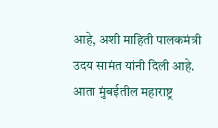आहे, अशी माहिती पालकमंत्री उदय सामंत यांनी दिली आहे. आता मुंबईतील महाराष्ट्र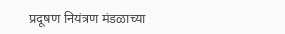प्रदूषण नियंत्रण मंडळाच्या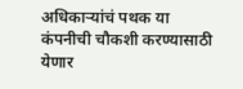अधिकाऱ्यांचं पथक या कंपनीची चौकशी करण्यासाठी येणार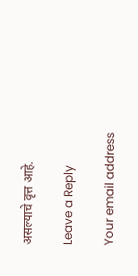असल्याचे वृत्त आहे.

Leave a Reply

Your email address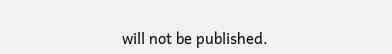will not be published.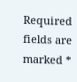Required fields are marked *